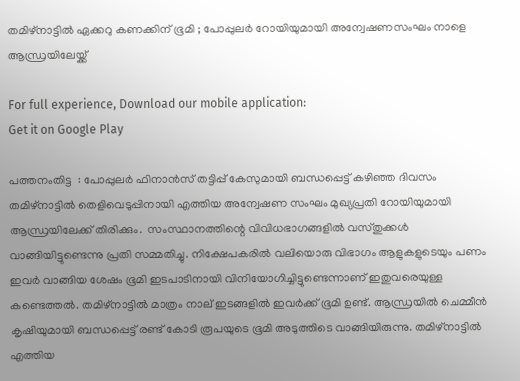തമിഴ്നാട്ടില്‍ ഏക്കറു കണക്കിന് ഭൂമി ; പോപ്പുലര്‍ റോയിയുമായി അന്വേഷണസംഘം നാളെ ആന്ധ്രയിലേയ്ക്ക്

For full experience, Download our mobile application:
Get it on Google Play

പത്തനംതിട്ട  : പോപ്പുലര്‍ ഫിനാന്‍സ് തട്ടിപ്പ് കേസുമായി ബന്ധപ്പെട്ട് കഴിഞ്ഞ ദിവസം തമിഴ്നാട്ടില്‍ തെളിവെടുപ്പിനായി എത്തിയ അന്വേഷണ സംഘം മുഖ്യപ്രതി റോയിയുമായി ആന്ധ്രയിലേക്ക് തിരിക്കും.  സംസ്ഥാനത്തിന്റെ വിവിധഭാഗങ്ങളില്‍ വസ്തുക്കള്‍ വാങ്ങിയിട്ടുണ്ടെന്നു പ്രതി സമ്മതിച്ചു. നിക്ഷേപകരില്‍ വലിയൊരു വിഭാഗം ആളുകളുടെയും പണം ഇവര്‍ വാങ്ങിയ ശേഷം ഭൂമി ഇടപാടിനായി വിനിയോഗിച്ചിട്ടുണ്ടെന്നാണ് ഇതുവരെയുള്ള കണ്ടെത്തല്‍. തമിഴ്നാട്ടില്‍ മാത്രം നാല് ഇടങ്ങളില്‍ ഇവര്‍ക്ക് ഭൂമി ഉണ്ട്. ആന്ധ്രയില്‍ ചെമ്മീന്‍ കൃഷിയുമായി ബന്ധപ്പെട്ട് രണ്ട് കോടി രൂപയുടെ ഭൂമി അടുത്തിടെ വാങ്ങിയിരുന്നു. തമിഴ്നാട്ടില്‍ എത്തിയ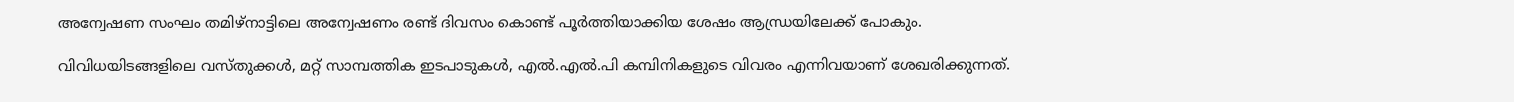അന്വേഷണ സംഘം തമിഴ്നാട്ടിലെ അന്വേഷണം രണ്ട് ദിവസം കൊണ്ട് പൂര്‍ത്തിയാക്കിയ ശേഷം ആന്ധ്രയിലേക്ക് പോകും.

വിവിധയിടങ്ങളിലെ വസ്തുക്കള്‍, മറ്റ് സാമ്പത്തിക ഇടപാടുകള്‍, എല്‍.എല്‍.പി കമ്പിനികളുടെ വിവരം എന്നിവയാണ് ശേഖരിക്കുന്നത്.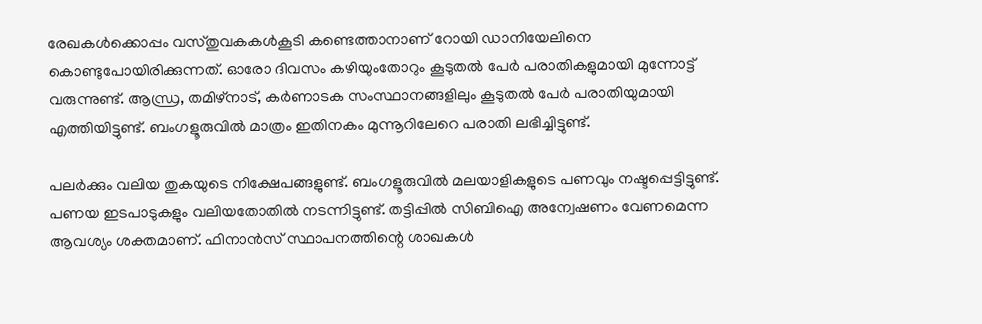രേഖകള്‍ക്കൊപ്പം വസ്തുവകകള്‍കൂടി കണ്ടെത്താനാണ് റോയി ഡാനിയേലിനെ കൊണ്ടുപോയിരിക്കുന്നത്. ഓരോ ദിവസം കഴിയുംതോറും കൂടുതല്‍ പേര്‍ പരാതികളുമായി മുന്നോട്ട് വരുന്നുണ്ട്. ആന്ധ്ര, തമിഴ്നാട്, കര്‍ണാടക സംസ്ഥാനങ്ങളിലും കൂടുതല്‍ പേര്‍ പരാതിയുമായി എത്തിയിട്ടുണ്ട്. ബംഗളൂരുവില്‍ മാത്രം ഇതിനകം മുന്നൂറിലേറെ പരാതി ലഭിച്ചിട്ടുണ്ട്.

പലര്‍ക്കും വലിയ തുകയുടെ നിക്ഷേപങ്ങളുണ്ട്. ബംഗളൂരുവില്‍ മലയാളികളുടെ പണവും നഷ്ടപ്പെട്ടിട്ടുണ്ട്. പണയ ഇടപാടുകളും വലിയതോതില്‍ നടന്നിട്ടുണ്ട്. തട്ടിപ്പില്‍ സിബിഐ അന്വേഷണം വേണമെന്ന ആവശ്യം ശക്തമാണ്. ഫിനാന്‍സ് സ്ഥാപനത്തിന്റെ ശാഖകള്‍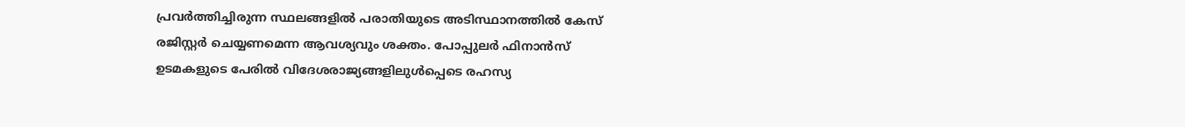പ്രവര്‍ത്തിച്ചിരുന്ന സ്ഥലങ്ങളില്‍ പരാതിയുടെ അടിസ്ഥാനത്തില്‍ കേസ് രജിസ്റ്റര്‍ ചെയ്യണമെന്ന ആവശ്യവും ശക്തം. പോപ്പുലര്‍ ഫിനാന്‍സ് ഉടമകളുടെ പേരില്‍ വിദേശരാജ്യങ്ങളിലുള്‍പ്പെടെ രഹസ്യ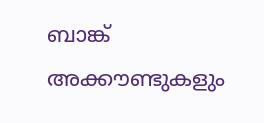ബാങ്ക് അക്കൗണ്ടുകളും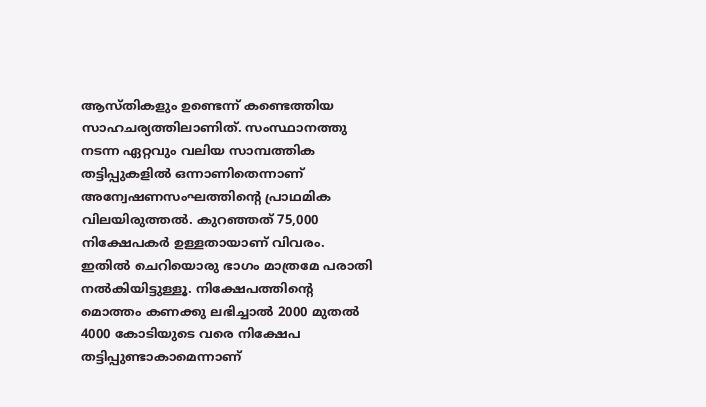ആസ്തികളും ഉണ്ടെന്ന് കണ്ടെത്തിയ സാഹചര്യത്തിലാണിത്. സംസ്ഥാനത്തു നടന്ന ഏറ്റവും വലിയ സാമ്പത്തിക തട്ടിപ്പുകളില്‍ ഒന്നാണിതെന്നാണ് അന്വേഷണസംഘത്തിന്റെ പ്രാഥമിക വിലയിരുത്തല്‍. കുറഞ്ഞത് 75,000 നിക്ഷേപകര്‍ ഉള്ളതായാണ് വിവരം. ഇതില്‍ ചെറിയൊരു ഭാഗം മാത്രമേ പരാതി നല്‍കിയിട്ടുള്ളൂ. നിക്ഷേപത്തിന്റെ മൊത്തം കണക്കു ലഭിച്ചാല്‍ 2000 മുതല്‍ 4000 കോടിയുടെ വരെ നിക്ഷേപ തട്ടിപ്പുണ്ടാകാമെന്നാണ്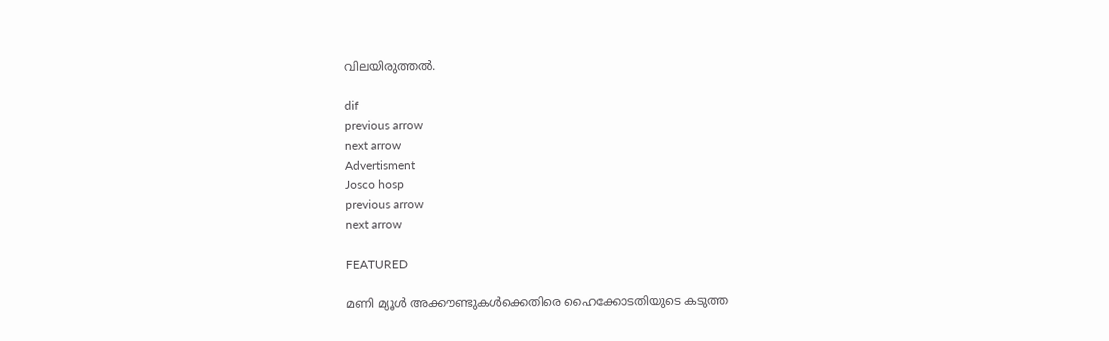വിലയിരുത്തല്‍.

dif
previous arrow
next arrow
Advertisment
Josco hosp
previous arrow
next arrow

FEATURED

മണി മ്യൂൾ അക്കൗണ്ടുകൾക്കെതിരെ ഹൈക്കോടതിയുടെ കടുത്ത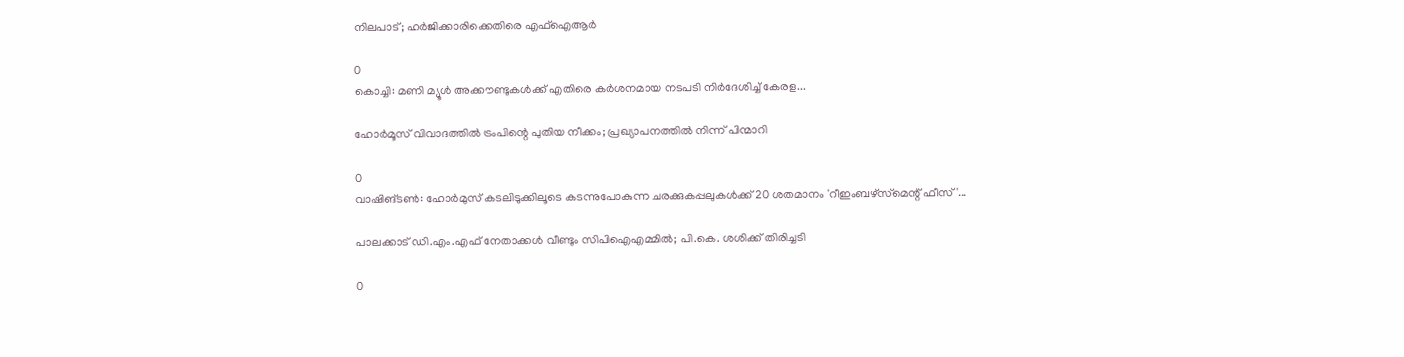നിലപാട്; ഹർജിക്കാരിക്കെതിരെ എഫ്‌ഐആർ

0
കൊച്ചി: മണി മ്യൂള്‍ അക്കൗണ്ടുകള്‍ക്ക് എതിരെ കര്‍ശനമായ നടപടി നിര്‍ദേശിച്ച് കേരള...

ഹോർമൂസ് വിവാദത്തിൽ ട്രംപിന്റെ പുതിയ നീക്കം; പ്രഖ്യാപനത്തിൽ നിന്ന് പിന്മാറി

0
വാഷിങ്ടൺ: ഹോർമുസ് കടലിടുക്കിലൂടെ കടന്നുപോകുന്ന ചരക്കുകപ്പലുകൾക്ക് 20 ശതമാനം 'റീഇംബഴ്‌സ്‌മെന്റ് ഫീസ്'...

പാലക്കാട് ഡി.എം.എഫ് നേതാക്കൾ വീണ്ടും സിപിഐഎമ്മിൽ; പി.കെ. ശശിക്ക് തിരിച്ചടി

0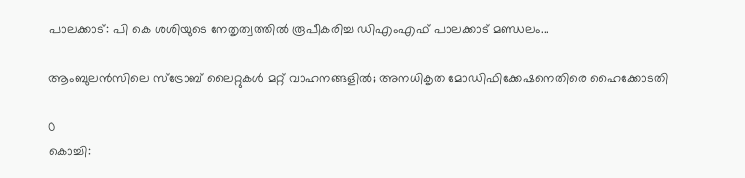പാലക്കാട്: പി കെ ശശിയുടെ നേതൃത്വത്തില്‍ രൂപീകരിച്ച ഡിഎംഎഫ് പാലക്കാട് മണ്ഡലം...

ആംബുലൻസിലെ സ്ട്രോബ് ലൈറ്റുകൾ മറ്റ് വാഹനങ്ങളിൽ; അനധികൃത മോഡിഫിക്കേഷനെതിരെ ഹൈക്കോടതി

0
കൊച്ചി: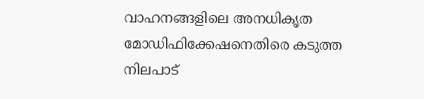വാഹനങ്ങളിലെ അനധികൃത മോഡിഫിക്കേഷനെതിരെ കടുത്ത നിലപാട്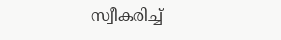സ്വീകരിച്ച്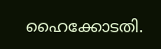ഹൈക്കോടതി.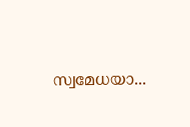സ്വമേധയാ...